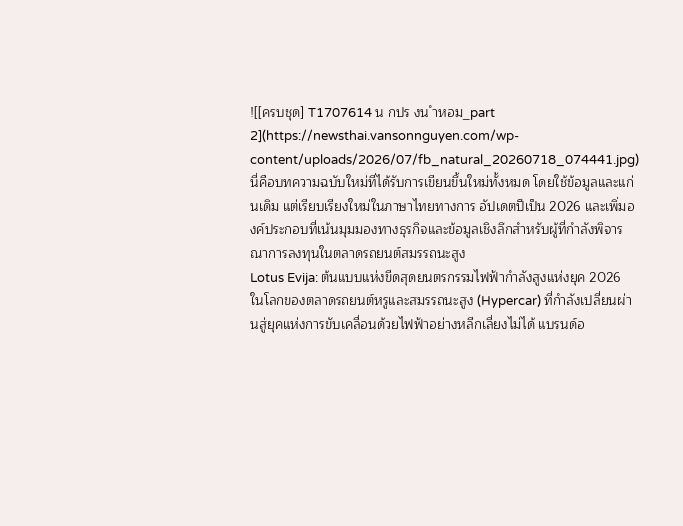![[ครบชุด] T1707614 น กปร งน ำหอม_part 2](https://newsthai.vansonnguyen.com/wp-content/uploads/2026/07/fb_natural_20260718_074441.jpg)
นี่คือบทความฉบับใหม่ที่ได้รับการเขียนขึ้นใหม่ทั้งหมด โดยใช้ข้อมูลและแก่นเดิม แต่เรียบเรียงใหม่ในภาษาไทยทางการ อัปเดตปีเป็น 2026 และเพิ่มองค์ประกอบที่เน้นมุมมองทางธุรกิจและข้อมูลเชิงลึกสำหรับผู้ที่กำลังพิจารณาการลงทุนในตลาดรถยนต์สมรรถนะสูง
Lotus Evija: ต้นแบบแห่งขีดสุดยนตรกรรมไฟฟ้ากำลังสูงแห่งยุค 2026
ในโลกของตลาดรถยนต์หรูและสมรรถนะสูง (Hypercar) ที่กำลังเปลี่ยนผ่านสู่ยุคแห่งการขับเคลื่อนด้วยไฟฟ้าอย่างหลีกเลี่ยงไม่ได้ แบรนด์อ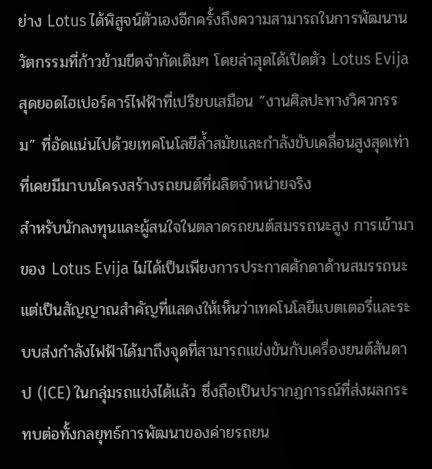ย่าง Lotus ได้พิสูจน์ตัวเองอีกครั้งถึงความสามารถในการพัฒนานวัตกรรมที่ก้าวข้ามขีดจำกัดเดิมๆ โดยล่าสุดได้เปิดตัว Lotus Evija สุดยอดไฮเปอร์คาร์ไฟฟ้าที่เปรียบเสมือน “งานศิลปะทางวิศวกรรม” ที่อัดแน่นไปด้วยเทคโนโลยีล้ำสมัยและกำลังขับเคลื่อนสูงสุดเท่าที่เคยมีมาบนโครงสร้างรถยนต์ที่ผลิตจำหน่ายจริง
สำหรับนักลงทุนและผู้สนใจในตลาดรถยนต์สมรรถนะสูง การเข้ามาของ Lotus Evija ไม่ได้เป็นเพียงการประกาศศักดาด้านสมรรถนะ แต่เป็นสัญญาณสำคัญที่แสดงให้เห็นว่าเทคโนโลยีแบตเตอรี่และระบบส่งกำลังไฟฟ้าได้มาถึงจุดที่สามารถแข่งขันกับเครื่องยนต์สันดาป (ICE) ในกลุ่มรถแข่งได้แล้ว ซึ่งถือเป็นปรากฏการณ์ที่ส่งผลกระทบต่อทั้งกลยุทธ์การพัฒนาของค่ายรถยน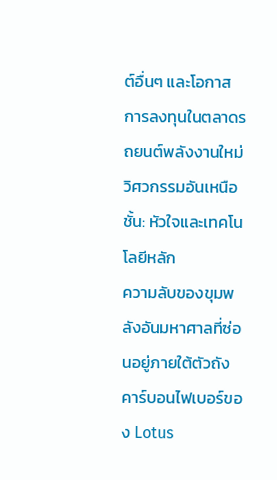ต์อื่นๆ และโอกาสการลงทุนในตลาดรถยนต์พลังงานใหม่
วิศวกรรมอันเหนือชั้น: หัวใจและเทคโนโลยีหลัก
ความลับของขุมพลังอันมหาศาลที่ซ่อนอยู่ภายใต้ตัวถังคาร์บอนไฟเบอร์ของ Lotus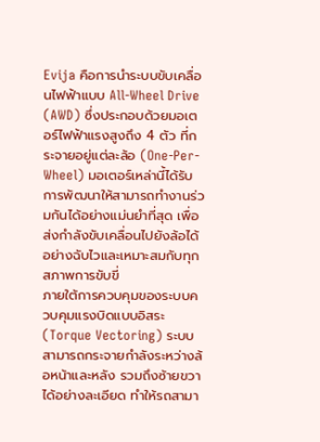Evija คือการนำระบบขับเคลื่อนไฟฟ้าแบบ All-Wheel Drive (AWD) ซึ่งประกอบด้วยมอเตอร์ไฟฟ้าแรงสูงถึง 4 ตัว ที่กระจายอยู่แต่ละล้อ (One-Per-Wheel) มอเตอร์เหล่านี้ได้รับการพัฒนาให้สามารถทำงานร่วมกันได้อย่างแม่นยำที่สุด เพื่อส่งกำลังขับเคลื่อนไปยังล้อได้อย่างฉับไวและเหมาะสมกับทุกสภาพการขับขี่
ภายใต้การควบคุมของระบบควบคุมแรงบิดแบบอิสระ (Torque Vectoring) ระบบสามารถกระจายกำลังระหว่างล้อหน้าและหลัง รวมถึงซ้ายขวาได้อย่างละเอียด ทำให้รถสามา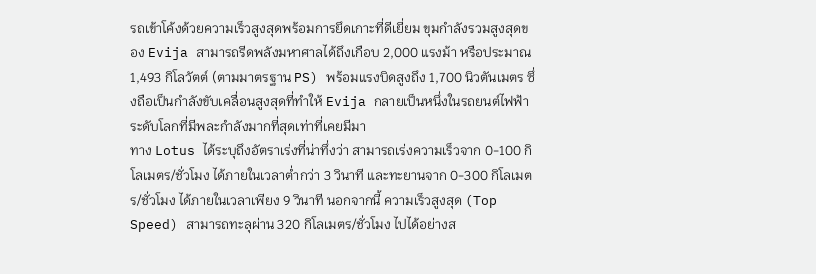รถเข้าโค้งด้วยความเร็วสูงสุดพร้อมการยึดเกาะที่ดีเยี่ยม ขุมกำลังรวมสูงสุดของ Evija สามารถรีดพลังมหาศาลได้ถึงเกือบ 2,000 แรงม้า หรือประมาณ 1,493 กิโลวัตต์ (ตามมาตรฐาน PS) พร้อมแรงบิดสูงถึง 1,700 นิวตันเมตร ซึ่งถือเป็นกำลังขับเคลื่อนสูงสุดที่ทำให้ Evija กลายเป็นหนึ่งในรถยนต์ไฟฟ้าระดับโลกที่มีพละกำลังมากที่สุดเท่าที่เคยมีมา
ทาง Lotus ได้ระบุถึงอัตราเร่งที่น่าทึ่งว่า สามารถเร่งความเร็วจาก 0-100 กิโลเมตร/ชั่วโมง ได้ภายในเวลาต่ำกว่า 3 วินาที และทะยานจาก 0-300 กิโลเมตร/ชั่วโมง ได้ภายในเวลาเพียง 9 วินาที นอกจากนี้ ความเร็วสูงสุด (Top Speed) สามารถทะลุผ่าน 320 กิโลเมตร/ชั่วโมง ไปได้อย่างส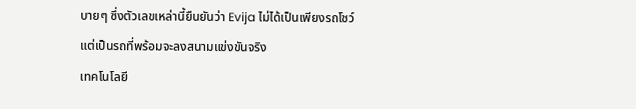บายๆ ซึ่งตัวเลขเหล่านี้ยืนยันว่า Evija ไม่ได้เป็นเพียงรถโชว์ แต่เป็นรถที่พร้อมจะลงสนามแข่งขันจริง
เทคโนโลยี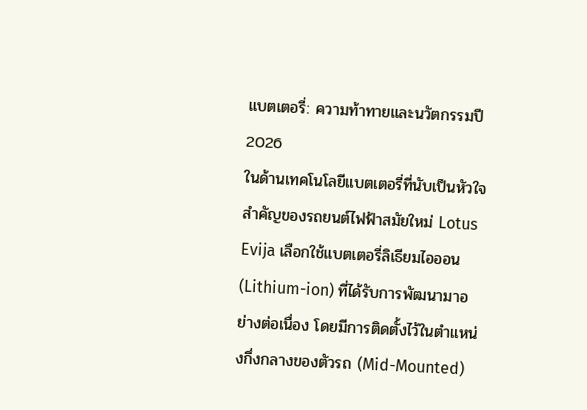แบตเตอรี่: ความท้าทายและนวัตกรรมปี 2026
ในด้านเทคโนโลยีแบตเตอรี่ที่นับเป็นหัวใจสำคัญของรถยนต์ไฟฟ้าสมัยใหม่ Lotus Evija เลือกใช้แบตเตอรี่ลิเธียมไอออน (Lithium-ion) ที่ได้รับการพัฒนามาอย่างต่อเนื่อง โดยมีการติดตั้งไว้ในตำแหน่งกึ่งกลางของตัวรถ (Mid-Mounted)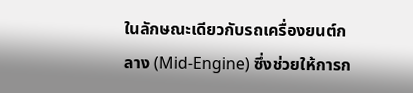ในลักษณะเดียวกับรถเครื่องยนต์กลาง (Mid-Engine) ซึ่งช่วยให้การก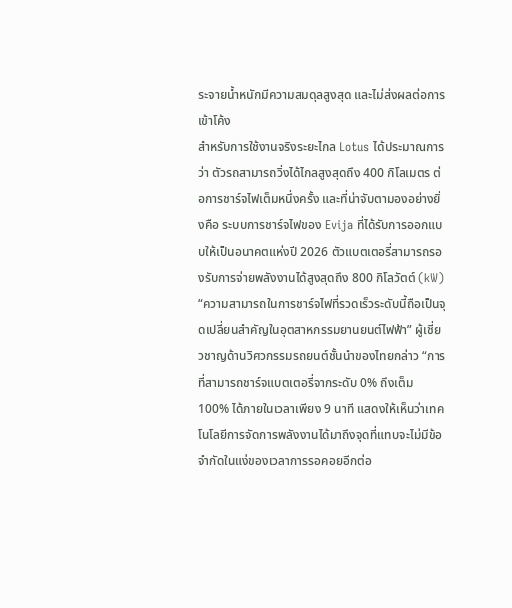ระจายน้ำหนักมีความสมดุลสูงสุด และไม่ส่งผลต่อการเข้าโค้ง
สำหรับการใช้งานจริงระยะไกล Lotus ได้ประมาณการว่า ตัวรถสามารถวิ่งได้ไกลสูงสุดถึง 400 กิโลเมตร ต่อการชาร์จไฟเต็มหนึ่งครั้ง และที่น่าจับตามองอย่างยิ่งคือ ระบบการชาร์จไฟของ Evija ที่ได้รับการออกแบบให้เป็นอนาคตแห่งปี 2026 ตัวแบตเตอรี่สามารถรองรับการจ่ายพลังงานได้สูงสุดถึง 800 กิโลวัตต์ (kW)
“ความสามารถในการชาร์จไฟที่รวดเร็วระดับนี้ถือเป็นจุดเปลี่ยนสำคัญในอุตสาหกรรมยานยนต์ไฟฟ้า” ผู้เชี่ยวชาญด้านวิศวกรรมรถยนต์ชั้นนำของไทยกล่าว “การที่สามารถชาร์จแบตเตอรี่จากระดับ 0% ถึงเต็ม 100% ได้ภายในเวลาเพียง 9 นาที แสดงให้เห็นว่าเทคโนโลยีการจัดการพลังงานได้มาถึงจุดที่แทบจะไม่มีข้อจำกัดในแง่ของเวลาการรอคอยอีกต่อ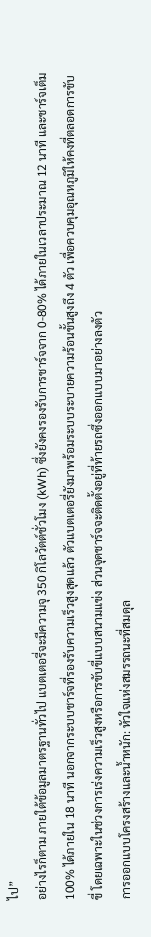ไป”
อย่างไรก็ตาม ภายใต้ข้อมูลมาตรฐานทั่วไป แบตเตอรี่จะมีความจุ 350 กิโลวัตต์ชั่วโมง (kWh) ซึ่งยังคงรองรับการชาร์จจาก 0-80% ได้ภายในเวลาประมาณ 12 นาที และชาร์จเต็ม 100% ได้ภายใน 18 นาที นอกจากระบบชาร์จที่รองรับความเร็วสูงสุดแล้ว ตัวแบตเตอรี่ยังมาพร้อมระบบระบายความร้อนขั้นสูงถึง 4 ตัว เพื่อควบคุมอุณหภูมิให้คงที่ตลอดการขับขี่ โดยเฉพาะในช่วงการเร่งความเร็วสูงหรือการขับขี่แบบสนามแข่ง ส่วนจุดชาร์จจะติดตั้งอยู่ที่ท้ายรถซึ่งออกแบบมาอย่างลงตัว
การออกแบบโครงสร้างและน้ำหนัก: หัวใจแห่งสมรรถนะที่สมดุล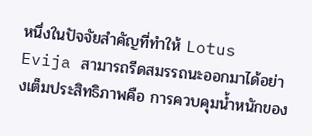หนึ่งในปัจจัยสำคัญที่ทำให้ Lotus Evija สามารถรีดสมรรถนะออกมาได้อย่างเต็มประสิทธิภาพคือ การควบคุมน้ำหนักของ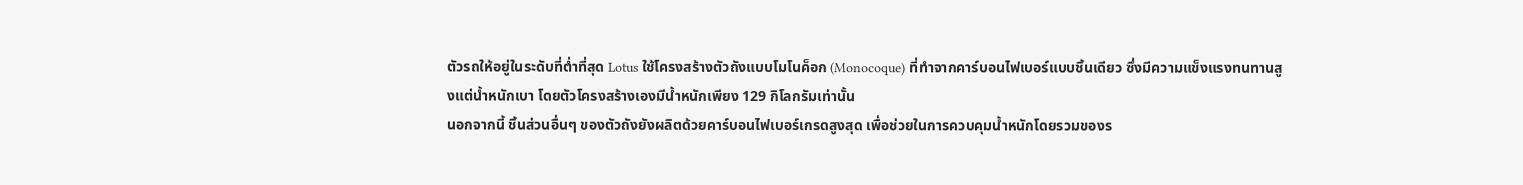ตัวรถให้อยู่ในระดับที่ต่ำที่สุด Lotus ใช้โครงสร้างตัวถังแบบโมโนค็อก (Monocoque) ที่ทำจากคาร์บอนไฟเบอร์แบบชิ้นเดียว ซึ่งมีความแข็งแรงทนทานสูงแต่น้ำหนักเบา โดยตัวโครงสร้างเองมีน้ำหนักเพียง 129 กิโลกรัมเท่านั้น
นอกจากนี้ ชิ้นส่วนอื่นๆ ของตัวถังยังผลิตด้วยคาร์บอนไฟเบอร์เกรดสูงสุด เพื่อช่วยในการควบคุมน้ำหนักโดยรวมของร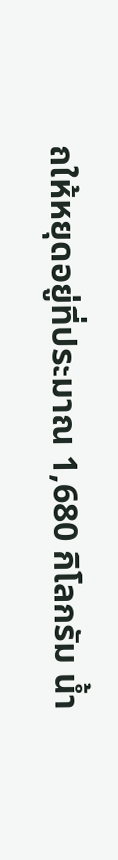ถให้หยุดอยู่ที่ประมาณ 1,680 กิโลกรัม น้ำ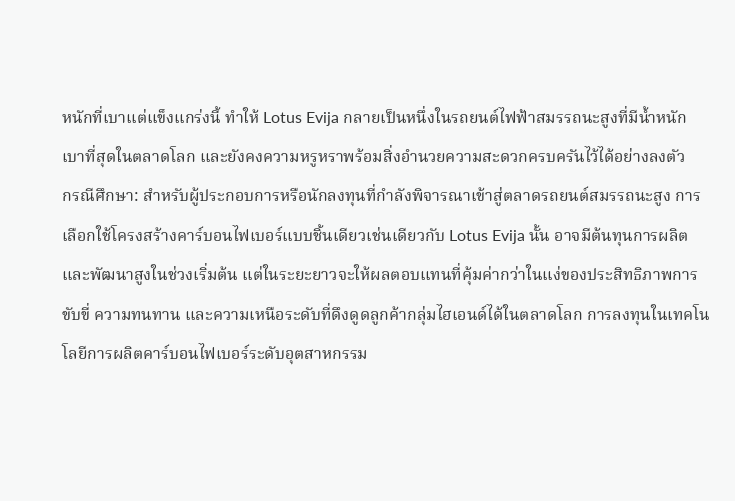หนักที่เบาแต่แข็งแกร่งนี้ ทำให้ Lotus Evija กลายเป็นหนึ่งในรถยนต์ไฟฟ้าสมรรถนะสูงที่มีน้ำหนักเบาที่สุดในตลาดโลก และยังคงความหรูหราพร้อมสิ่งอำนวยความสะดวกครบครันไว้ได้อย่างลงตัว
กรณีศึกษา: สำหรับผู้ประกอบการหรือนักลงทุนที่กำลังพิจารณาเข้าสู่ตลาดรถยนต์สมรรถนะสูง การเลือกใช้โครงสร้างคาร์บอนไฟเบอร์แบบชิ้นเดียวเช่นเดียวกับ Lotus Evija นั้น อาจมีต้นทุนการผลิตและพัฒนาสูงในช่วงเริ่มต้น แต่ในระยะยาวจะให้ผลตอบแทนที่คุ้มค่ากว่าในแง่ของประสิทธิภาพการขับขี่ ความทนทาน และความเหนือระดับที่ดึงดูดลูกค้ากลุ่มไฮเอนด์ได้ในตลาดโลก การลงทุนในเทคโนโลยีการผลิตคาร์บอนไฟเบอร์ระดับอุตสาหกรรม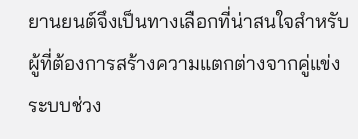ยานยนต์จึงเป็นทางเลือกที่น่าสนใจสำหรับผู้ที่ต้องการสร้างความแตกต่างจากคู่แข่ง
ระบบช่วง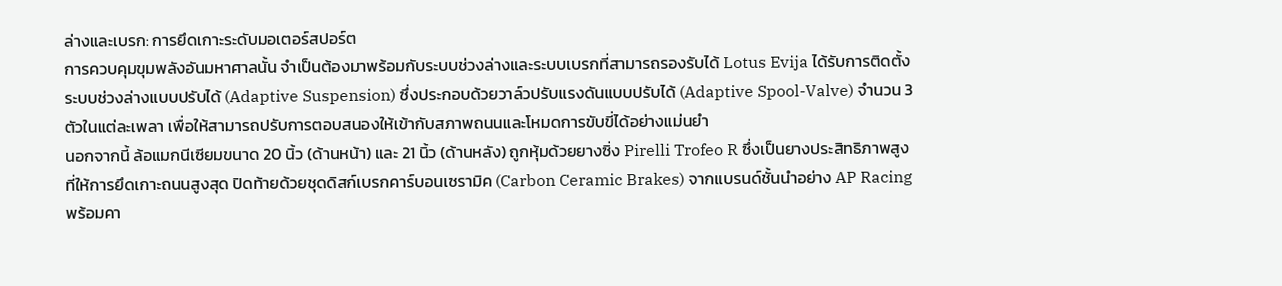ล่างและเบรก: การยึดเกาะระดับมอเตอร์สปอร์ต
การควบคุมขุมพลังอันมหาศาลนั้น จำเป็นต้องมาพร้อมกับระบบช่วงล่างและระบบเบรกที่สามารถรองรับได้ Lotus Evija ได้รับการติดตั้งระบบช่วงล่างแบบปรับได้ (Adaptive Suspension) ซึ่งประกอบด้วยวาล์วปรับแรงดันแบบปรับได้ (Adaptive Spool-Valve) จำนวน 3 ตัวในแต่ละเพลา เพื่อให้สามารถปรับการตอบสนองให้เข้ากับสภาพถนนและโหมดการขับขี่ได้อย่างแม่นยำ
นอกจากนี้ ล้อแมกนีเซียมขนาด 20 นิ้ว (ด้านหน้า) และ 21 นิ้ว (ด้านหลัง) ถูกหุ้มด้วยยางซิ่ง Pirelli Trofeo R ซึ่งเป็นยางประสิทธิภาพสูงที่ให้การยึดเกาะถนนสูงสุด ปิดท้ายด้วยชุดดิสก์เบรกคาร์บอนเซรามิค (Carbon Ceramic Brakes) จากแบรนด์ชั้นนำอย่าง AP Racing พร้อมคา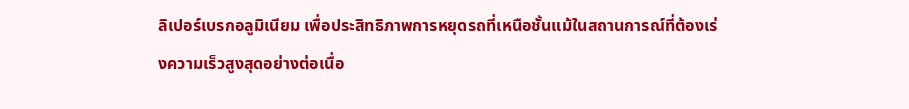ลิเปอร์เบรกอลูมิเนียม เพื่อประสิทธิภาพการหยุดรถที่เหนือชั้นแม้ในสถานการณ์ที่ต้องเร่งความเร็วสูงสุดอย่างต่อเนื่อ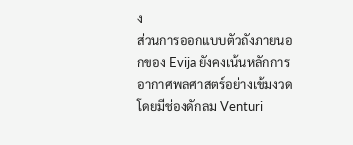ง
ส่วนการออกแบบตัวถังภายนอกของ Evija ยังคงเน้นหลักการอากาศพลศาสตร์อย่างเข้มงวด โดยมีช่องดักลม Venturi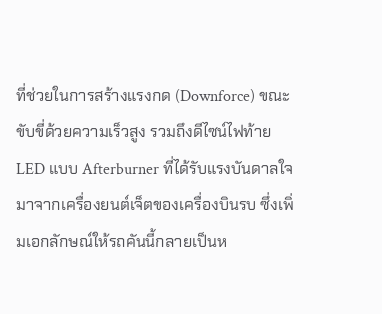ที่ช่วยในการสร้างแรงกด (Downforce) ขณะขับขี่ด้วยความเร็วสูง รวมถึงดีไซน์ไฟท้าย LED แบบ Afterburner ที่ได้รับแรงบันดาลใจมาจากเครื่องยนต์เจ็ตของเครื่องบินรบ ซึ่งเพิ่มเอกลักษณ์ให้รถคันนี้กลายเป็นห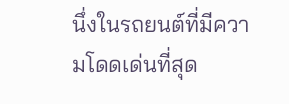นึ่งในรถยนต์ที่มีความโดดเด่นที่สุด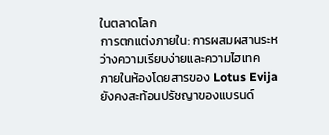ในตลาดโลก
การตกแต่งภายใน: การผสมผสานระหว่างความเรียบง่ายและความไฮเทค
ภายในห้องโดยสารของ Lotus Evija ยังคงสะท้อนปรัชญาของแบรนด์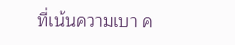ที่เน้นความเบา ค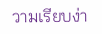วามเรียบง่า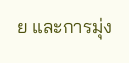ย และการมุ่ง